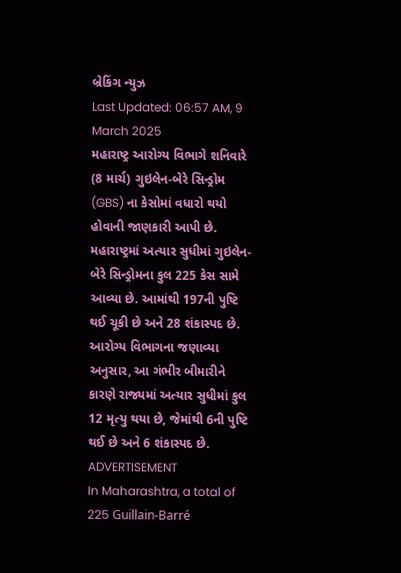બ્રેકિંગ ન્યુઝ
Last Updated: 06:57 AM, 9 March 2025
મહારાષ્ટ્ર આરોગ્ય વિભાગે શનિવારે (8 માર્ચ) ગુઇલેન-બેરે સિન્ડ્રોમ (GBS) ના કેસોમાં વધારો થયો હોવાની જાણકારી આપી છે. મહારાષ્ટ્રમાં અત્યાર સુધીમાં ગુઇલેન-બેરે સિન્ડ્રોમના કુલ 225 કેસ સામે આવ્યા છે. આમાંથી 197ની પુષ્ટિ થઈ ચૂકી છે અને 28 શંકાસ્પદ છે. આરોગ્ય વિભાગના જણાવ્યા અનુસાર, આ ગંભીર બીમારીને કારણે રાજ્યમાં અત્યાર સુધીમાં કુલ 12 મૃત્યુ થયા છે, જેમાંથી 6ની પુષ્ટિ થઈ છે અને 6 શંકાસ્પદ છે.
ADVERTISEMENT
In Maharashtra, a total of 225 Guillain-Barré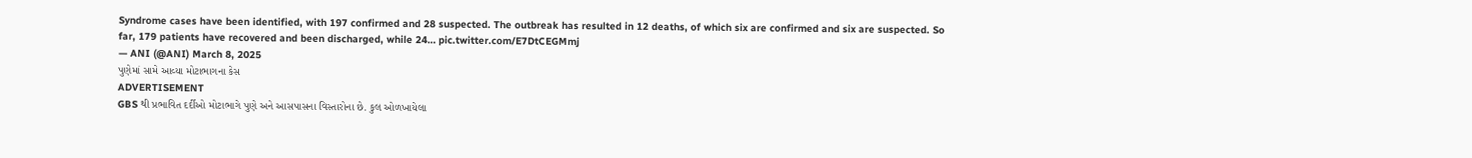Syndrome cases have been identified, with 197 confirmed and 28 suspected. The outbreak has resulted in 12 deaths, of which six are confirmed and six are suspected. So far, 179 patients have recovered and been discharged, while 24… pic.twitter.com/E7DtCEGMmj
— ANI (@ANI) March 8, 2025
પુણેમાં સામે આવ્યા મોટાભાગના કેસ
ADVERTISEMENT
GBS થી પ્રભાવિત દર્દીઓ મોટાભાગે પુણે અને આસપાસના વિસ્તારોના છે. કુલ ઓળખાયેલા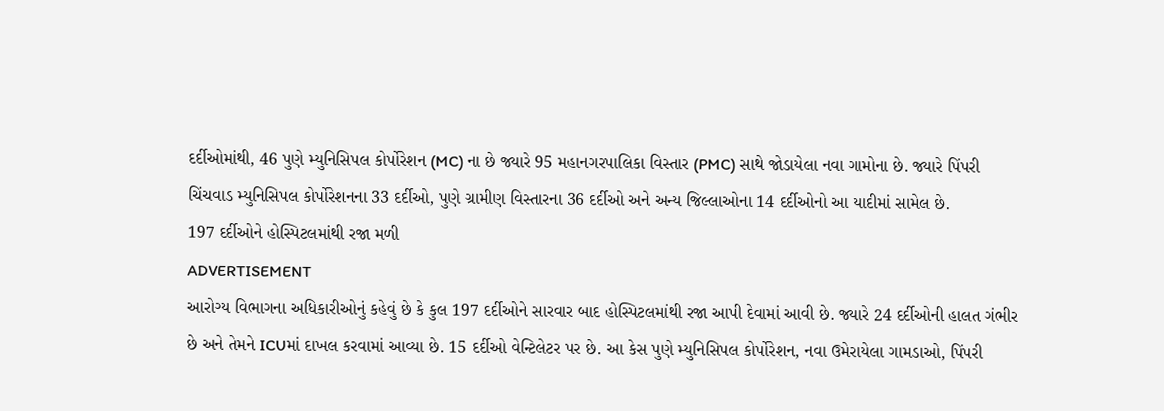દર્દીઓમાંથી, 46 પુણે મ્યુનિસિપલ કોર્પોરેશન (MC) ના છે જ્યારે 95 મહાનગરપાલિકા વિસ્તાર (PMC) સાથે જોડાયેલા નવા ગામોના છે. જ્યારે પિંપરી ચિંચવાડ મ્યુનિસિપલ કોર્પોરેશનના 33 દર્દીઓ, પુણે ગ્રામીણ વિસ્તારના 36 દર્દીઓ અને અન્ય જિલ્લાઓના 14 દર્દીઓનો આ યાદીમાં સામેલ છે.
197 દર્દીઓને હોસ્પિટલમાંથી રજા મળી
ADVERTISEMENT
આરોગ્ય વિભાગના અધિકારીઓનું કહેવું છે કે કુલ 197 દર્દીઓને સારવાર બાદ હોસ્પિટલમાંથી રજા આપી દેવામાં આવી છે. જ્યારે 24 દર્દીઓની હાલત ગંભીર છે અને તેમને ICUમાં દાખલ કરવામાં આવ્યા છે. 15 દર્દીઓ વેન્ટિલેટર પર છે. આ કેસ પુણે મ્યુનિસિપલ કોર્પોરેશન, નવા ઉમેરાયેલા ગામડાઓ, પિંપરી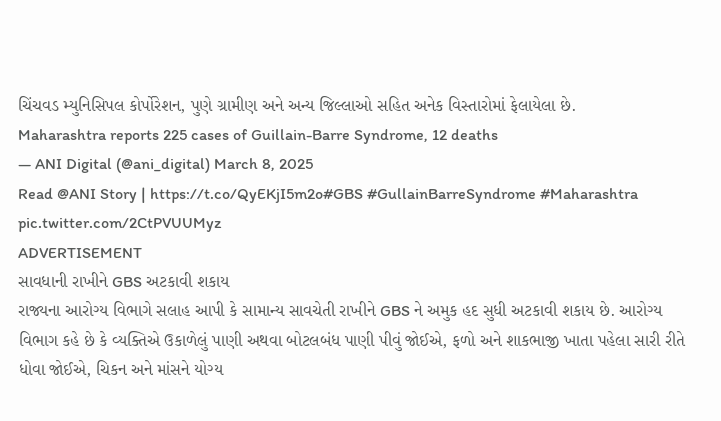ચિંચવડ મ્યુનિસિપલ કોર્પોરેશન, પુણે ગ્રામીણ અને અન્ય જિલ્લાઓ સહિત અનેક વિસ્તારોમાં ફેલાયેલા છે.
Maharashtra reports 225 cases of Guillain-Barre Syndrome, 12 deaths
— ANI Digital (@ani_digital) March 8, 2025
Read @ANI Story | https://t.co/QyEKjI5m2o#GBS #GullainBarreSyndrome #Maharashtra pic.twitter.com/2CtPVUUMyz
ADVERTISEMENT
સાવધાની રાખીને GBS અટકાવી શકાય
રાજ્યના આરોગ્ય વિભાગે સલાહ આપી કે સામાન્ય સાવચેતી રાખીને GBS ને અમુક હદ સુધી અટકાવી શકાય છે. આરોગ્ય વિભાગ કહે છે કે વ્યક્તિએ ઉકાળેલું પાણી અથવા બોટલબંધ પાણી પીવું જોઈએ, ફળો અને શાકભાજી ખાતા પહેલા સારી રીતે ધોવા જોઈએ, ચિકન અને માંસને યોગ્ય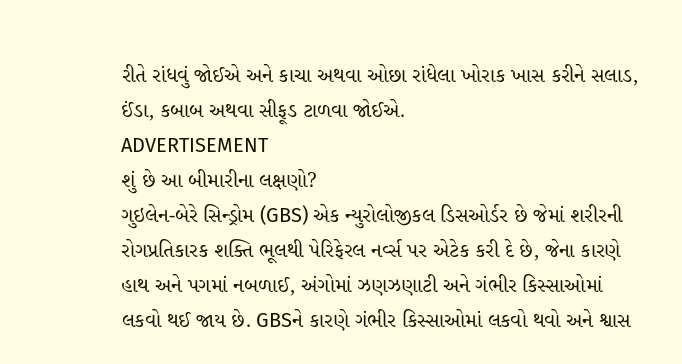રીતે રાંધવું જોઈએ અને કાચા અથવા ઓછા રાંધેલા ખોરાક ખાસ કરીને સલાડ, ઈંડા, કબાબ અથવા સીફૂડ ટાળવા જોઈએ.
ADVERTISEMENT
શું છે આ બીમારીના લક્ષણો?
ગુઇલેન-બેરે સિન્ડ્રોમ (GBS) એક ન્યુરોલોજીકલ ડિસઓર્ડર છે જેમાં શરીરની રોગપ્રતિકારક શક્તિ ભૂલથી પેરિફેરલ નર્વ્સ પર એટેક કરી દે છે, જેના કારણે હાથ અને પગમાં નબળાઈ, અંગોમાં ઝણઝણાટી અને ગંભીર કિસ્સાઓમાં લકવો થઈ જાય છે. GBSને કારણે ગંભીર કિસ્સાઓમાં લકવો થવો અને શ્વાસ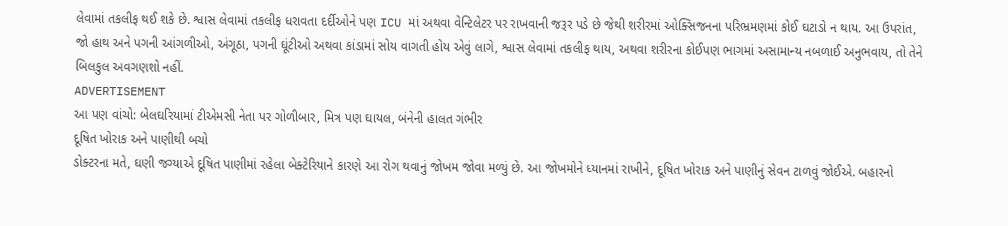લેવામાં તકલીફ થઈ શકે છે. શ્વાસ લેવામાં તકલીફ ધરાવતા દર્દીઓને પણ ICU માં અથવા વેન્ટિલેટર પર રાખવાની જરૂર પડે છે જેથી શરીરમાં ઓક્સિજનના પરિભ્રમણમાં કોઈ ઘટાડો ન થાય. આ ઉપરાંત, જો હાથ અને પગની આંગળીઓ, અંગૂઠા, પગની ઘૂંટીઓ અથવા કાંડામાં સોય વાગતી હોય એવું લાગે, શ્વાસ લેવામાં તકલીફ થાય, અથવા શરીરના કોઈપણ ભાગમાં અસામાન્ય નબળાઈ અનુભવાય, તો તેને બિલકુલ અવગણશો નહીં.
ADVERTISEMENT
આ પણ વાંચો: બેલઘરિયામાં ટીએમસી નેતા પર ગોળીબાર, મિત્ર પણ ઘાયલ, બંનેની હાલત ગંભીર
દૂષિત ખોરાક અને પાણીથી બચો
ડોક્ટરના મતે, ઘણી જગ્યાએ દૂષિત પાણીમાં રહેલા બેક્ટેરિયાને કારણે આ રોગ થવાનું જોખમ જોવા મળ્યું છે. આ જોખમોને ધ્યાનમાં રાખીને, દૂષિત ખોરાક અને પાણીનું સેવન ટાળવું જોઈએ. બહારનો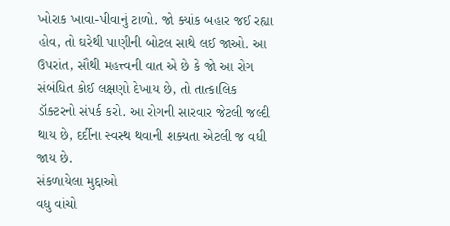ખોરાક ખાવા-પીવાનું ટાળો. જો ક્યાંક બહાર જઈ રહ્યા હોવ, તો ઘરેથી પાણીની બોટલ સાથે લઈ જાઓ. આ ઉપરાંત, સૌથી મહત્ત્વની વાત એ છે કે જો આ રોગ સંબંધિત કોઈ લક્ષણો દેખાય છે, તો તાત્કાલિક ડૉક્ટરનો સંપર્ક કરો. આ રોગની સારવાર જેટલી જલ્દી થાય છે, દર્દીના સ્વસ્થ થવાની શક્યતા એટલી જ વધી જાય છે.
સંકળાયેલા મુદ્દાઓ
વધુ વાંચો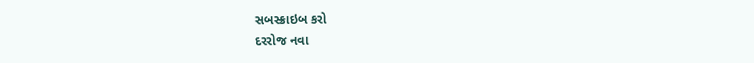સબસ્ક્રાઇબ કરો
દરરોજ નવા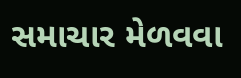સમાચાર મેળવવા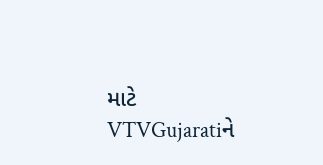માટે VTVGujaratiને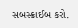સબસ્ક્રાઈબ કરો.